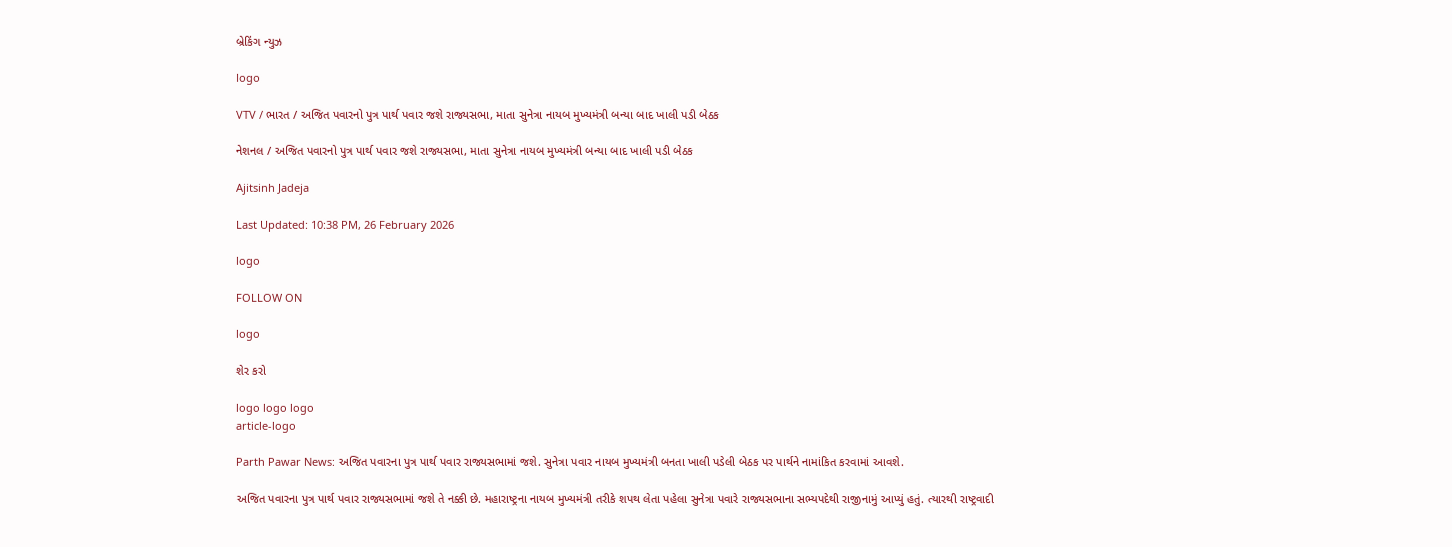બ્રેકિંગ ન્યુઝ

logo

VTV / ભારત / અજિત પવારનો પુત્ર પાર્થ પવાર જશે રાજ્યસભા, માતા સુનેત્રા નાયબ મુખ્યમંત્રી બન્યા બાદ ખાલી પડી બેઠક

નેશનલ / અજિત પવારનો પુત્ર પાર્થ પવાર જશે રાજ્યસભા, માતા સુનેત્રા નાયબ મુખ્યમંત્રી બન્યા બાદ ખાલી પડી બેઠક

Ajitsinh Jadeja

Last Updated: 10:38 PM, 26 February 2026

logo

FOLLOW ON

logo

શેર કરો

logo logo logo
article-logo

Parth Pawar News: અજિત પવારના પુત્ર પાર્થ પવાર રાજ્યસભામાં જશે. સુનેત્રા પવાર નાયબ મુખ્યમંત્રી બનતા ખાલી પડેલી બેઠક પર પાર્થને નામાંકિત કરવામાં આવશે.

અજિત પવારના પુત્ર પાર્થ પવાર રાજ્યસભામાં જશે તે નક્કી છે. મહારાષ્ટ્રના નાયબ મુખ્યમંત્રી તરીકે શપથ લેતા પહેલા સુનેત્રા પવારે રાજ્યસભાના સભ્યપદેથી રાજીનામું આપ્યું હતું. ત્યારથી રાષ્ટ્રવાદી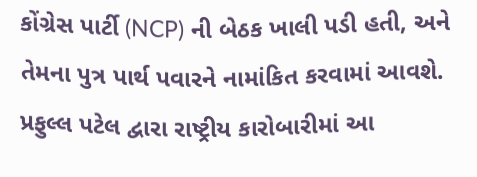કોંગ્રેસ પાર્ટી (NCP) ની બેઠક ખાલી પડી હતી, અને તેમના પુત્ર પાર્થ પવારને નામાંકિત કરવામાં આવશે. પ્રફુલ્લ પટેલ દ્વારા રાષ્ટ્રીય કારોબારીમાં આ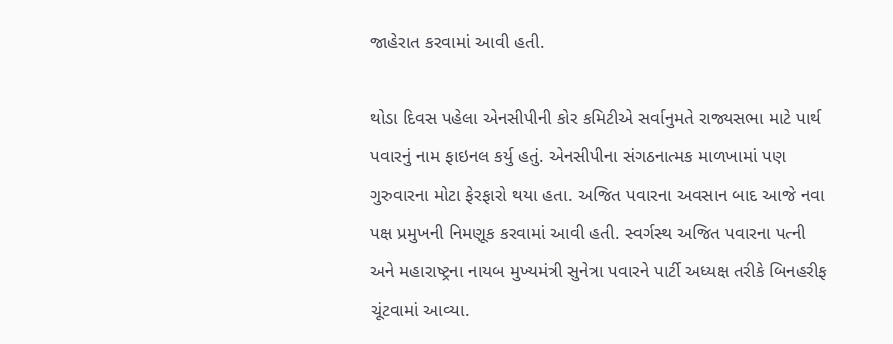જાહેરાત કરવામાં આવી હતી.

થોડા દિવસ પહેલા એનસીપીની કોર કમિટીએ સર્વાનુમતે રાજ્યસભા માટે પાર્થ પવારનું નામ ફાઇનલ કર્યુ હતું. એનસીપીના સંગઠનાત્મક માળખામાં પણ ગુરુવારના મોટા ફેરફારો થયા હતા. અજિત પવારના અવસાન બાદ આજે નવા પક્ષ પ્રમુખની નિમણૂક કરવામાં આવી હતી. સ્વર્ગસ્થ અજિત પવારના પત્ની અને મહારાષ્ટ્રના નાયબ મુખ્યમંત્રી સુનેત્રા પવારને પાર્ટી અધ્યક્ષ તરીકે બિનહરીફ ચૂંટવામાં આવ્યા.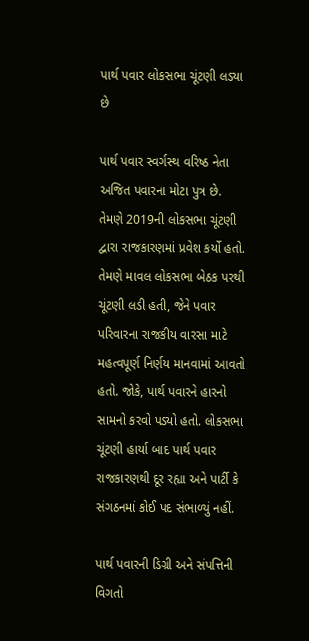પાર્થ પવાર લોકસભા ચૂંટણી લડ્યા છે

પાર્થ પવાર સ્વર્ગસ્થ વરિષ્ઠ નેતા અજિત પવારના મોટા પુત્ર છે. તેમણે 2019ની લોકસભા ચૂંટણી દ્વારા રાજકારણમાં પ્રવેશ કર્યો હતો. તેમણે માવલ લોકસભા બેઠક પરથી ચૂંટણી લડી હતી, જેને પવાર પરિવારના રાજકીય વારસા માટે મહત્વપૂર્ણ નિર્ણય માનવામાં આવતો હતો. જોકે, પાર્થ પવારને હારનો સામનો કરવો પડ્યો હતો. લોકસભા ચૂંટણી હાર્યા બાદ પાર્થ પવાર રાજકારણથી દૂર રહ્યા અને પાર્ટી કે સંગઠનમાં કોઈ પદ સંભાળ્યું નહીં.

પાર્થ પવારની ડિગ્રી અને સંપત્તિની વિગતો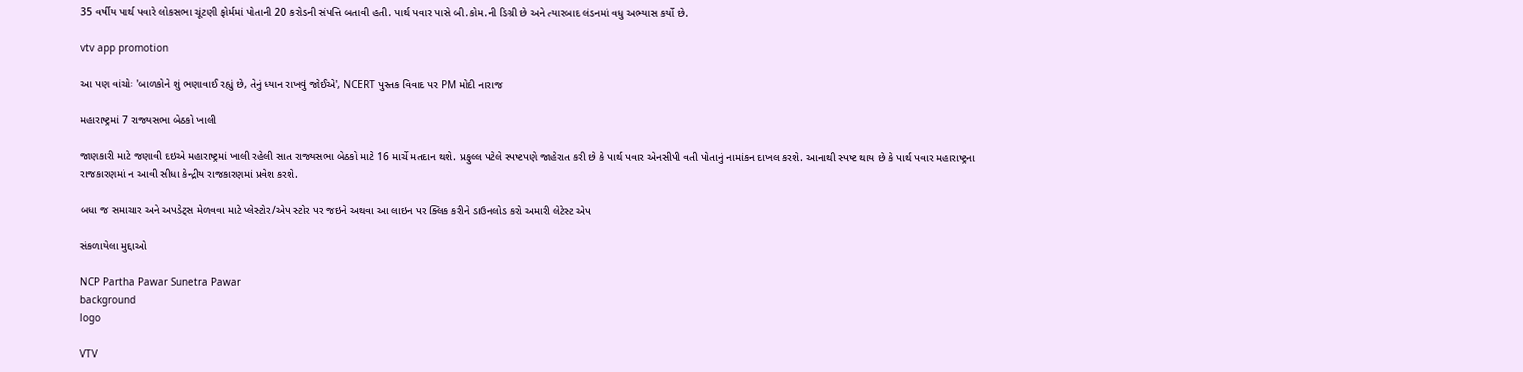35 વર્ષીય પાર્થ પવારે લોકસભા ચૂંટણી ફોર્મમાં પોતાની 20 કરોડની સંપત્તિ બતાવી હતી. પાર્થ પવાર પાસે બી.કોમ.ની ડિગ્રી છે અને ત્યારબાદ લંડનમાં વધુ અભ્યાસ કર્યો છે.

vtv app promotion

આ પણ વાંચોઃ 'બાળકોને શું ભણાવાઈ રહ્યું છે, તેનું ધ્યાન રાખવું જોઈએ', NCERT પુસ્તક વિવાદ પર PM મોદી નારાજ

મહારાષ્ટ્રમાં 7 રાજ્યસભા બેઠકો ખાલી

જાણકારી માટે જણાવી દઇએ મહારાષ્ટ્રમાં ખાલી રહેલી સાત રાજ્યસભા બેઠકો માટે 16 માર્ચે મતદાન થશે. પ્રફુલ્લ પટેલે સ્પષ્ટપણે જાહેરાત કરી છે કે પાર્થ પવાર એનસીપી વતી પોતાનું નામાંકન દાખલ કરશે. આનાથી સ્પષ્ટ થાય છે કે પાર્થ પવાર મહારાષ્ટ્રના રાજકારણમાં ન આવી સીધા કેન્દ્રીય રાજકારણમાં પ્રવેશ કરશે.

બધા જ સમાચાર અને અપડેટ્સ મેળવવા માટે પ્લેસ્ટોર/એપ સ્ટોર પર જઇને અથવા આ લાઇન પર ક્લિક કરીને ડાઉનલોડ કરો અમારી લેટેસ્ટ એપ

સંકળાયેલા મુદ્દાઓ

NCP Partha Pawar Sunetra Pawar
background
logo

VTV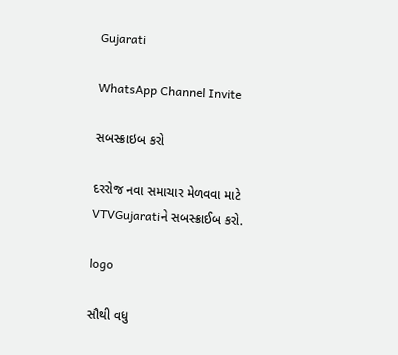Gujarati

WhatsApp Channel Invite

સબસ્ક્રાઇબ કરો

દરરોજ નવા સમાચાર મેળવવા માટે VTVGujaratiને સબસ્ક્રાઈબ કરો.

logo

સૌથી વધુ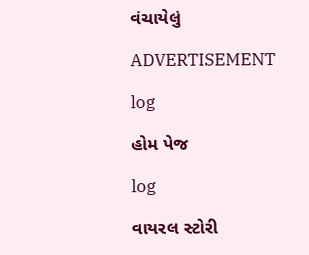વંચાયેલું

ADVERTISEMENT

log

હોમ પેજ

log

વાયરલ સ્ટોરી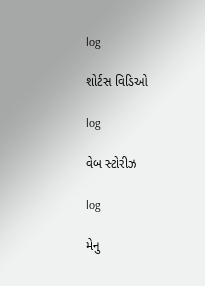log

શોર્ટસ વિડિઓ

log

વેબ સ્ટોરીઝ

log

મેનુ